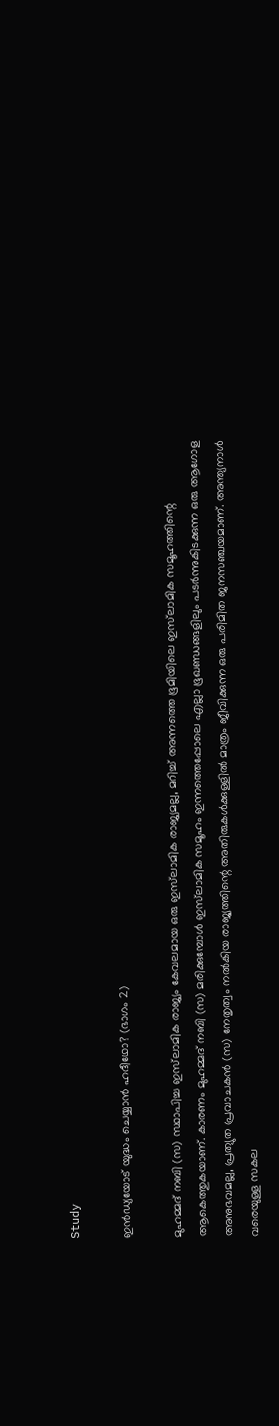Study

ഇൻഡ്യയോട് യുദ്ധം ചെയ്യാന്‍ ഹദീഥോ? (ഭാഗം 2)

മുഹമ്മദ് നബി (സ) സ്ഥാപിച്ച ഇസ്‌ലാമിക രാജ്യം കേവലമായ ഒരു ഇസ്‌ലാമിക രാജ്യമല്ല, മറിച്ച് അന്നത്തെ ഭൂമിയിലെ ഇസ്‌ലാമിക സമൂഹത്തിന്റെ ആകെത്തുകയാണ്. കാരണം മുഹമ്മദ് നബി (സ) മരിക്കുമ്പോള്‍ ഇസ്‌ലാമിക സമൂഹം ഇന്നത്തെപ്പോലെ എല്ലാ ഭൂഖണ്ഡങ്ങളിലും പടര്‍ന്നുകിടക്കുന്ന ഒരു ആഗോള അനുഭവമല്ല, പ്രത്യുത പ്രവാചകന്‍ (സ) നേതൃത്വം നല്‍കിയ രാജ്യത്തിന്റെ അതിരുകള്‍ക്കുള്ളില്‍ മാത്രം ജീവിക്കുന്ന ഒരു പരിമിത ജനസഞ്ചയമാണ്. അന്ത്യനാള്‍ വരെയുള്ള സകല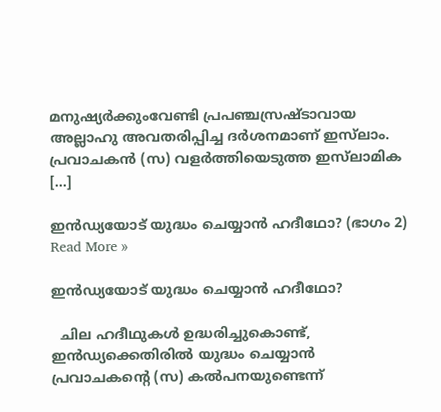മനുഷ്യര്‍ക്കുംവേണ്ടി പ്രപഞ്ചസ്രഷ്ടാവായ അല്ലാഹു അവതരിപ്പിച്ച ദര്‍ശനമാണ് ഇസ്‌ലാം. പ്രവാചകന്‍ (സ) വളര്‍ത്തിയെടുത്ത ഇസ്‌ലാമിക […]

ഇൻഡ്യയോട് യുദ്ധം ചെയ്യാന്‍ ഹദീഥോ? (ഭാഗം 2) Read More »

ഇൻഡ്യയോട് യുദ്ധം ചെയ്യാന്‍ ഹദീഥോ?

  ചില ഹദീഥുകള്‍ ഉദ്ധരിച്ചുകൊണ്ട്, ഇന്‍ഡ്യക്കെതിരില്‍ യുദ്ധം ചെയ്യാന്‍ പ്രവാചകന്റെ (സ) കല്‍പനയുണ്ടെന്ന്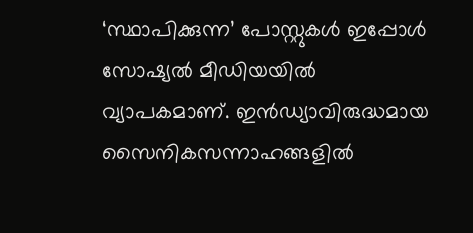‘സ്ഥാപിക്കുന്ന’ പോസ്റ്റുകള്‍ ഇപ്പോള്‍ സോഷ്യല്‍ മീഡിയയില്‍ വ്യാപകമാണ്. ഇന്‍ഡ്യാവിരുദ്ധമായ സൈനികസന്നാഹങ്ങളില്‍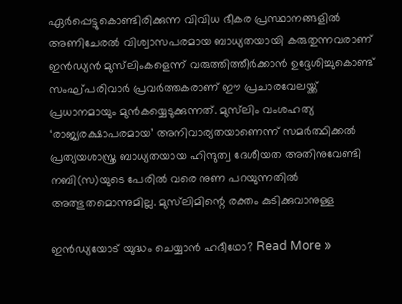ഏര്‍പ്പെട്ടുകൊണ്ടിരിക്കുന്ന വിവിധ ഭീകര പ്രസ്ഥാനങ്ങളില്‍ അണിചേരല്‍ വിശ്വാസപരമായ ബാധ്യതയായി കരുതുന്നവരാണ് ഇന്‍ഡ്യന്‍ മുസ്‌ലിംകളെന്ന് വരുത്തിത്തീര്‍ക്കാന്‍ ഉദ്ദേശിച്ചുകൊണ്ട് സംഘ്പരിവാര്‍ പ്രവര്‍ത്തകരാണ് ഈ പ്രചാരവേലയ്ക്ക് പ്രധാനമായും മുന്‍കയ്യെടുക്കുന്നത്. മുസ്‌ലിം വംശഹത്യ ‘രാജ്യരക്ഷാപരമായ’ അനിവാര്യതയാണെന്ന് സമര്‍ത്ഥിക്കല്‍ പ്രത്യയശാസ്ത്ര ബാധ്യതയായ ഹിന്ദുത്വ ദേശീയത അതിനുവേണ്ടി നബി(സ)യുടെ പേരില്‍ വരെ നുണ പറയുന്നതില്‍ അത്ഭുതമൊന്നുമില്ല. മുസ്‌ലിമിന്റെ രക്തം കുടിക്കുവാനുള്ള

ഇൻഡ്യയോട് യുദ്ധം ചെയ്യാന്‍ ഹദീഥോ? Read More »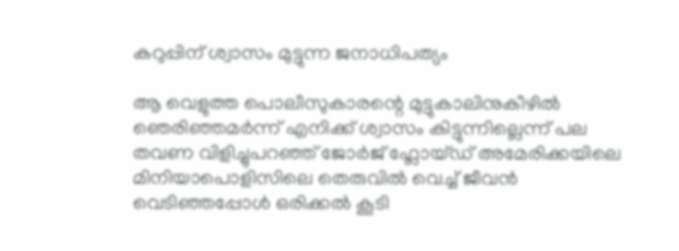കറുപ്പിന്‌ ശ്വാസം മുട്ടുന്ന ജനാധിപത്യം

ആ വെളുത്ത പൊലീസുകാരന്റെ മുട്ടുകാലിനുകീഴിൽ ഞെരിഞ്ഞമർന്ന് എനിക്ക്‌ ശ്വാസം കിട്ടുന്നില്ലെന്ന് പല തവണ വിളിച്ചുപറഞ്ഞ്‌ ജോർജ്‌ ഫ്ലോയ്ഡ്‌ അമേരിക്കയിലെ മിനിയാപൊളിസിലെ തെരുവിൽ വെച്ച്‌ ജീവൻ വെടിഞ്ഞപ്പോൾ ഒരിക്കൽ കൂടി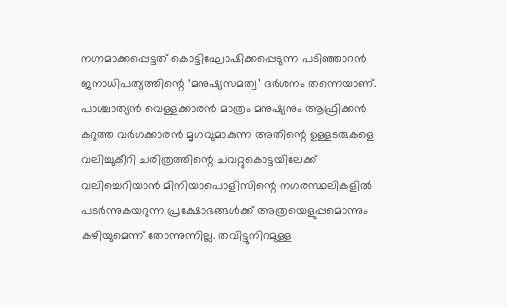നഗ്നമാക്കപ്പെട്ടത്‌ കൊട്ടിഘോഷിക്കപ്പെടുന്ന പടിഞ്ഞാറൻ ജനാധിപത്യത്തിന്റെ ‘മനുഷ്യസമത്വ’ ദർശനം തന്നെയാണ്‌. പാശ്ചാത്യൻ വെള്ളക്കാരൻ മാത്രം മനുഷ്യനും ആഫ്രിക്കൻ കറുത്ത വർഗക്കാരൻ മൃഗവുമാകുന്ന അതിന്റെ ഉള്ളടരുകളെ വലിച്ചുകീറി ചരിത്രത്തിന്റെ ചവറ്റുകൊട്ടയിലേക്ക്‌ വലിച്ചെറിയാൻ മിനിയാപൊളിസിന്റെ നഗരസ്ഥലികളിൽ പടർന്നുകയറുന്ന പ്രക്ഷോഭങ്ങൾക്ക്‌ അത്രയെളുപ്പമൊന്നും കഴിയുമെന്ന് തോന്നുന്നില്ല. തവിട്ടുനിറമുള്ള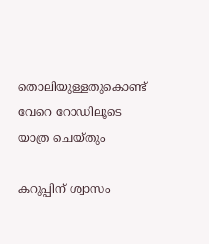തൊലിയുള്ളതുകൊണ്ട്‌ വേറെ റോഡിലൂടെ യാത്ര ചെയ്തും

കറുപ്പിന്‌ ശ്വാസം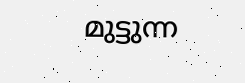മുട്ടുന്ന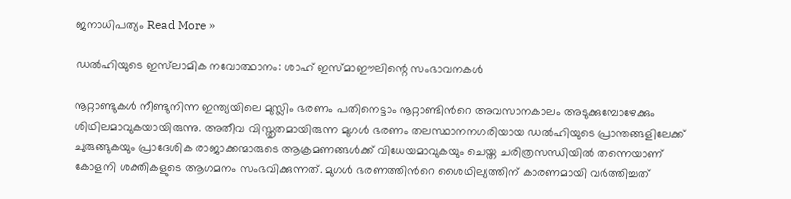ജനാധിപത്യം Read More »

ഡൽഹിയുടെ ഇസ്‌ലാമിക നവോത്ഥാനം: ശാഹ് ഇസ്മാഈലിന്റെ സംഭാവനകൾ

നൂറ്റാണ്ടുകൾ നീണ്ടുനിന്ന ഇന്ത്യയിലെ മുസ്ലിം ഭരണം പതിനെട്ടാം നൂറ്റാണ്ടിൻറെ അവസാനകാലം അടുക്കുമ്പോഴേക്കും ശിഥിലമാവുകയായിരുന്നു. അതീവ വിസ്തൃതമായിരുന്ന മുഗൾ ഭരണം തലസ്ഥാനനഗരിയായ ഡൽഹിയുടെ പ്രാന്തങ്ങളിലേക്ക് ചുരുങ്ങുകയും പ്രാദേശിക രാജാക്കന്മാരുടെ ആക്രമണങ്ങൾക്ക്‌ വിധേയമാവുകയും ചെയ്ത ചരിത്രസന്ധിയിൽ തന്നെയാണ് കോളനി ശക്തികളുടെ ആഗമനം സംഭവിക്കുന്നത്. മുഗൾ ഭരണത്തിൻറെ ശൈഥില്യത്തിന് കാരണമായി വർത്തിച്ചത്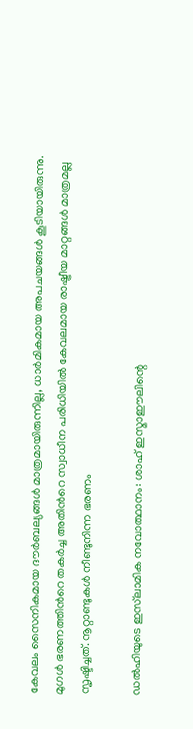കേവലം സൈനികമായ ദൗർബല്യങ്ങൾ മാത്രമായിരുന്നില്ല, ധാർമികമായ അപചയങ്ങൾ കൂടിയായിരുന്നു. മുഗൾ ഭരണത്തിൻറെ തകർച്ച അതിൻറെ സ്വാധീന പരിധിയിൽ കേവലമായ രാഷ്ട്രീയ മാറ്റങ്ങൾ മാത്രമല്ല സൃഷ്ടിച്ചത്. നൂറ്റാണ്ടുകൾ നീണ്ടുനിന്ന ഭരണം

ഡൽഹിയുടെ ഇസ്‌ലാമിക നവോത്ഥാനം: ശാഹ് ഇസ്മാഈലിന്റെ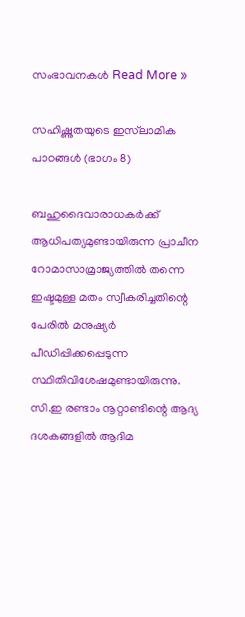സംഭാവനകൾ Read More »

സഹിഷ്ണുതയുടെ ഇസ്‌ലാമിക പാഠങ്ങൾ (ഭാഗം 8)

ബഹുദൈവാരാധകര്‍ക്ക് ആധിപത്യമുണ്ടായിരുന്ന പ്രാചീന റോമാസാമ്രാജ്യത്തില്‍ തന്നെ ഇഷ്ടമുള്ള മതം സ്വീകരിച്ചതിന്റെ പേരില്‍ മനുഷ്യര്‍ പീഡിപ്പിക്കപ്പെടുന്ന സ്ഥിതിവിശേഷമുണ്ടായിരുന്നു. സി.ഇ രണ്ടാം നൂറ്റാണ്ടിന്റെ ആദ്യ ദശകങ്ങളില്‍ ആദിമ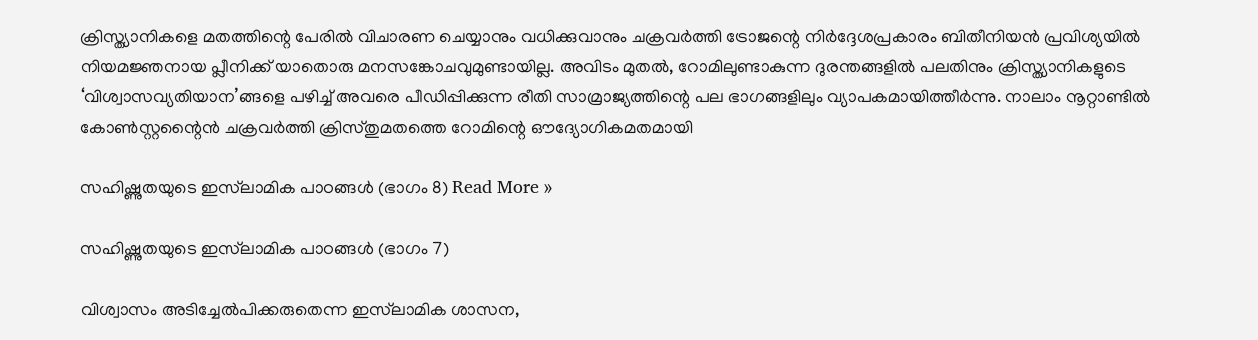ക്രിസ്ത്യാനികളെ മതത്തിന്റെ പേരില്‍ വിചാരണ ചെയ്യാനും വധിക്കുവാനും ചക്രവര്‍ത്തി ട്രോജന്റെ നിര്‍ദ്ദേശപ്രകാരം ബിതീനിയന്‍ പ്രവിശ്യയില്‍ നിയമജ്ഞനായ പ്ലീനിക്ക് യാതൊരു മനസങ്കോചവുമുണ്ടായില്ല. അവിടം മുതല്‍, റോമിലുണ്ടാകുന്ന ദുരന്തങ്ങളില്‍ പലതിനും ക്രിസ്ത്യാനികളുടെ ‘വിശ്വാസവ്യതിയാന’ങ്ങളെ പഴിച്ച് അവരെ പീഡിപ്പിക്കുന്ന രീതി സാമ്രാജ്യത്തിന്റെ പല ഭാഗങ്ങളിലും വ്യാപകമായിത്തീര്‍ന്നു. നാലാം നൂറ്റാണ്ടില്‍ കോണ്‍സ്റ്റന്റൈന്‍ ചക്രവര്‍ത്തി ക്രിസ്തുമതത്തെ റോമിന്റെ ഔദ്യോഗികമതമായി

സഹിഷ്ണുതയുടെ ഇസ്‌ലാമിക പാഠങ്ങൾ (ഭാഗം 8) Read More »

സഹിഷ്ണുതയുടെ ഇസ്‌ലാമിക പാഠങ്ങൾ (ഭാഗം 7)

വിശ്വാസം അടിച്ചേല്‍പിക്കരുതെന്ന ഇസ്‌ലാമിക ശാസന,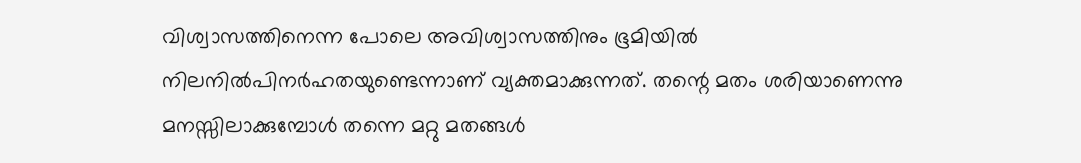വിശ്വാസത്തിനെന്ന പോലെ അവിശ്വാസത്തിനും ഭൂമിയില്‍ നിലനില്‍പിനര്‍ഹതയുണ്ടെന്നാണ് വ്യക്തമാക്കുന്നത്. തന്റെ മതം ശരിയാണെന്നു മനസ്സിലാക്കുമ്പോള്‍ തന്നെ മറ്റു മതങ്ങള്‍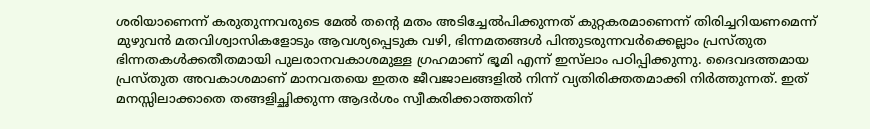ശരിയാണെന്ന് കരുതുന്നവരുടെ മേല്‍ തന്റെ മതം അടിച്ചേല്‍പിക്കുന്നത് കുറ്റകരമാണെന്ന് തിരിച്ചറിയണമെന്ന് മുഴുവന്‍ മതവിശ്വാസികളോടും ആവശ്യപ്പെടുക വഴി, ഭിന്നമതങ്ങള്‍ പിന്തുടരുന്നവര്‍ക്കെല്ലാം പ്രസ്തുത ഭിന്നതകള്‍ക്കതീതമായി പുലരാനവകാശമുള്ള ഗ്രഹമാണ് ഭൂമി എന്ന് ഇസ്‌ലാം പഠിപ്പിക്കുന്നു. ദൈവദത്തമായ പ്രസ്തുത അവകാശമാണ് മാനവതയെ ഇതര ജീവജാലങ്ങളില്‍ നിന്ന് വ്യതിരിക്തതമാക്കി നിര്‍ത്തുന്നത്. ഇത് മനസ്സിലാക്കാതെ തങ്ങളിച്ഛിക്കുന്ന ആദര്‍ശം സ്വീകരിക്കാത്തതിന്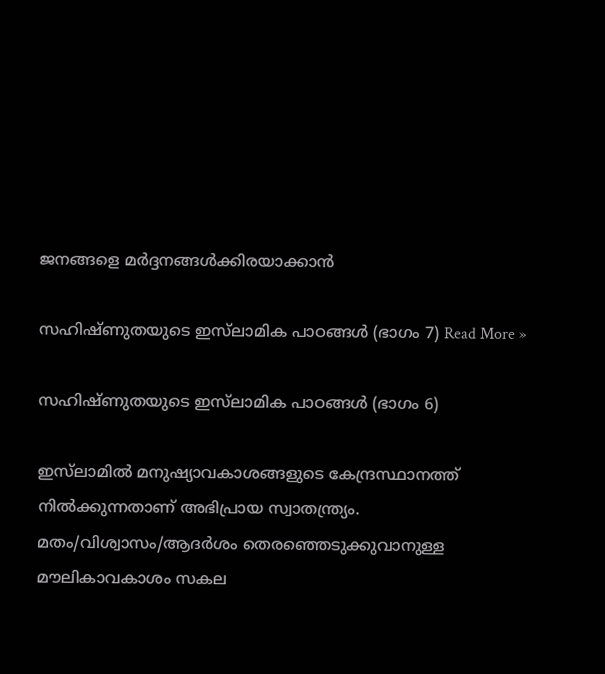ജനങ്ങളെ മര്‍ദ്ദനങ്ങള്‍ക്കിരയാക്കാന്‍

സഹിഷ്ണുതയുടെ ഇസ്‌ലാമിക പാഠങ്ങൾ (ഭാഗം 7) Read More »

സഹിഷ്ണുതയുടെ ഇസ്‌ലാമിക പാഠങ്ങൾ (ഭാഗം 6)

ഇസ്‌ലാമില്‍ മനുഷ്യാവകാശങ്ങളുടെ കേന്ദ്രസ്ഥാനത്ത് നില്‍ക്കുന്നതാണ് അഭിപ്രായ സ്വാതന്ത്ര്യം. മതം/വിശ്വാസം/ആദര്‍ശം തെരഞ്ഞെടുക്കുവാനുള്ള മൗലികാവകാശം സകല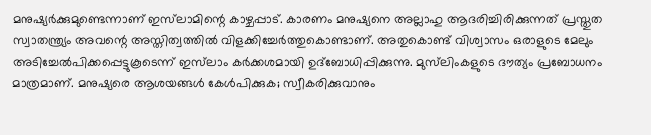മനുഷ്യര്‍ക്കുമുണ്ടെന്നാണ് ഇസ്‌ലാമിന്റെ കാഴ്ചപ്പാട്. കാരണം മനുഷ്യനെ അല്ലാഹു ആദരിച്ചിരിക്കുന്നത് പ്രസ്തുത സ്വാതന്ത്ര്യം അവന്റെ അസ്തിത്വത്തില്‍ വിളക്കിച്ചേര്‍ത്തുകൊണ്ടാണ്. അതുകൊണ്ട് വിശ്വാസം ഒരാളുടെ മേലും അടിച്ചേല്‍പിക്കപ്പെട്ടുകൂടെന്ന് ഇസ്‌ലാം കര്‍ക്കശമായി ഉദ്‌ബോധിപ്പിക്കുന്നു. മുസ്‌ലിംകളുടെ ദൗത്യം പ്രബോധനം മാത്രമാണ്. മനുഷ്യരെ ആശയങ്ങൾ കേൾപിക്കുക; സ്വീകരിക്കുവാനും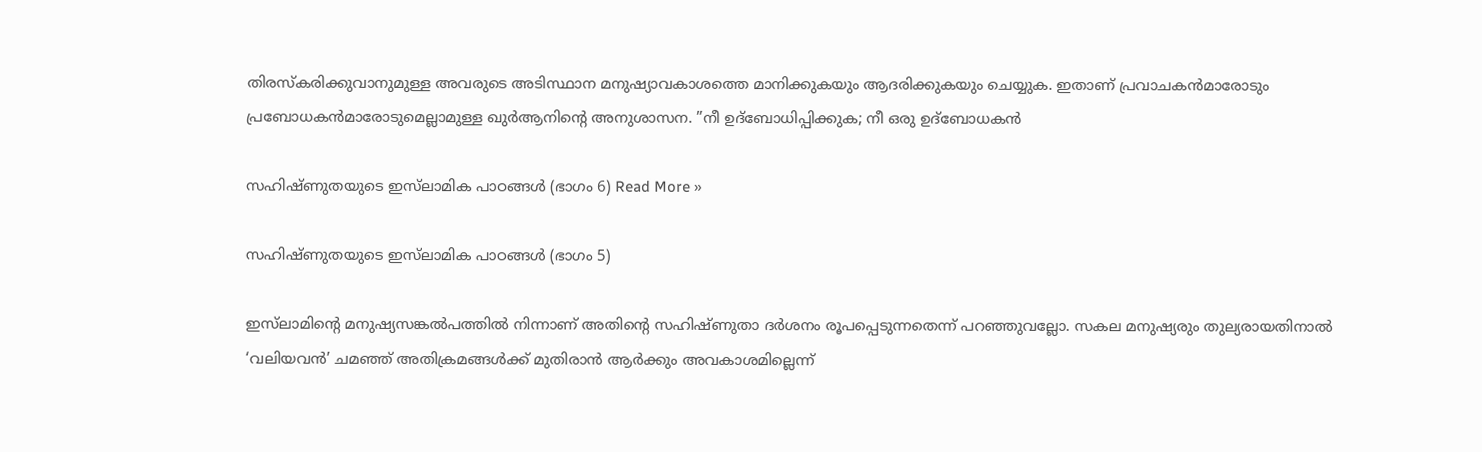തിരസ്‌കരിക്കുവാനുമുള്ള അവരുടെ അടിസ്ഥാന മനുഷ്യാവകാശത്തെ മാനിക്കുകയും ആദരിക്കുകയും ചെയ്യുക. ഇതാണ് പ്രവാചകന്‍മാരോടും പ്രബോധകന്‍മാരോടുമെല്ലാമുള്ള ഖുര്‍ആനിന്റെ അനുശാസന. ”നീ ഉദ്‌ബോധിപ്പിക്കുക; നീ ഒരു ഉദ്‌ബോധകന്‍

സഹിഷ്ണുതയുടെ ഇസ്‌ലാമിക പാഠങ്ങൾ (ഭാഗം 6) Read More »

സഹിഷ്‌ണുതയുടെ ഇസ്‌ലാമിക പാഠങ്ങൾ (ഭാഗം 5)

ഇസ്‌ലാമിന്റെ മനുഷ്യസങ്കല്‍പത്തില്‍ നിന്നാണ് അതിന്റെ സഹിഷ്ണുതാ ദര്‍ശനം രൂപപ്പെടുന്നതെന്ന് പറഞ്ഞുവല്ലോ. സകല മനുഷ്യരും തുല്യരായതിനാല്‍ ‘വലിയവന്‍’ ചമഞ്ഞ് അതിക്രമങ്ങള്‍ക്ക് മുതിരാന്‍ ആര്‍ക്കും അവകാശമില്ലെന്ന്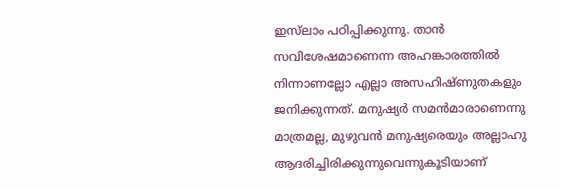ഇസ്‌ലാം പഠിപ്പിക്കുന്നു. താന്‍ സവിശേഷമാണെന്ന അഹങ്കാരത്തില്‍ നിന്നാണല്ലോ എല്ലാ അസഹിഷ്ണുതകളും ജനിക്കുന്നത്. മനുഷ്യര്‍ സമന്‍മാരാണെന്നു മാത്രമല്ല, മുഴുവന്‍ മനുഷ്യരെയും അല്ലാഹു ആദരിച്ചിരിക്കുന്നുവെന്നുകൂടിയാണ്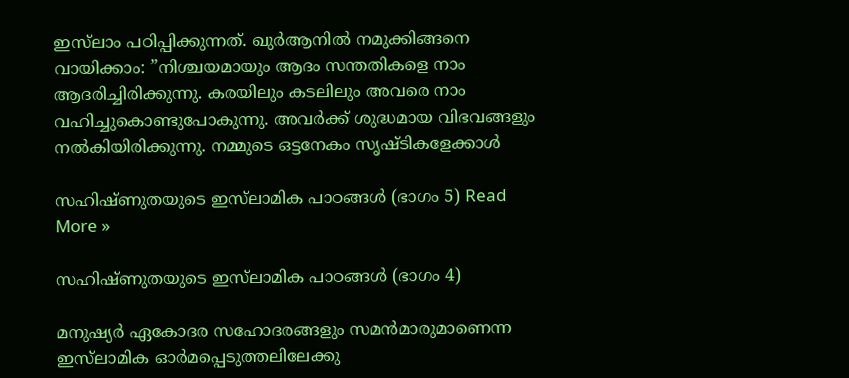ഇസ്‌ലാം പഠിപ്പിക്കുന്നത്. ഖുര്‍ആനില്‍ നമുക്കിങ്ങനെ വായിക്കാം: ”നിശ്ചയമായും ആദം സന്തതികളെ നാം ആദരിച്ചിരിക്കുന്നു. കരയിലും കടലിലും അവരെ നാം വഹിച്ചുകൊണ്ടുപോകുന്നു. അവര്‍ക്ക് ശുദ്ധമായ വിഭവങ്ങളും നല്‍കിയിരിക്കുന്നു. നമ്മുടെ ഒട്ടനേകം സൃഷ്ടികളേക്കാള്‍

സഹിഷ്‌ണുതയുടെ ഇസ്‌ലാമിക പാഠങ്ങൾ (ഭാഗം 5) Read More »

സഹിഷ്ണുതയുടെ ഇസ്‌ലാമിക പാഠങ്ങൾ (ഭാഗം 4)

മനുഷ്യര്‍ ഏകോദര സഹോദരങ്ങളും സമന്‍മാരുമാണെന്ന ഇസ്‌ലാമിക ഓര്‍മപ്പെടുത്തലിലേക്കു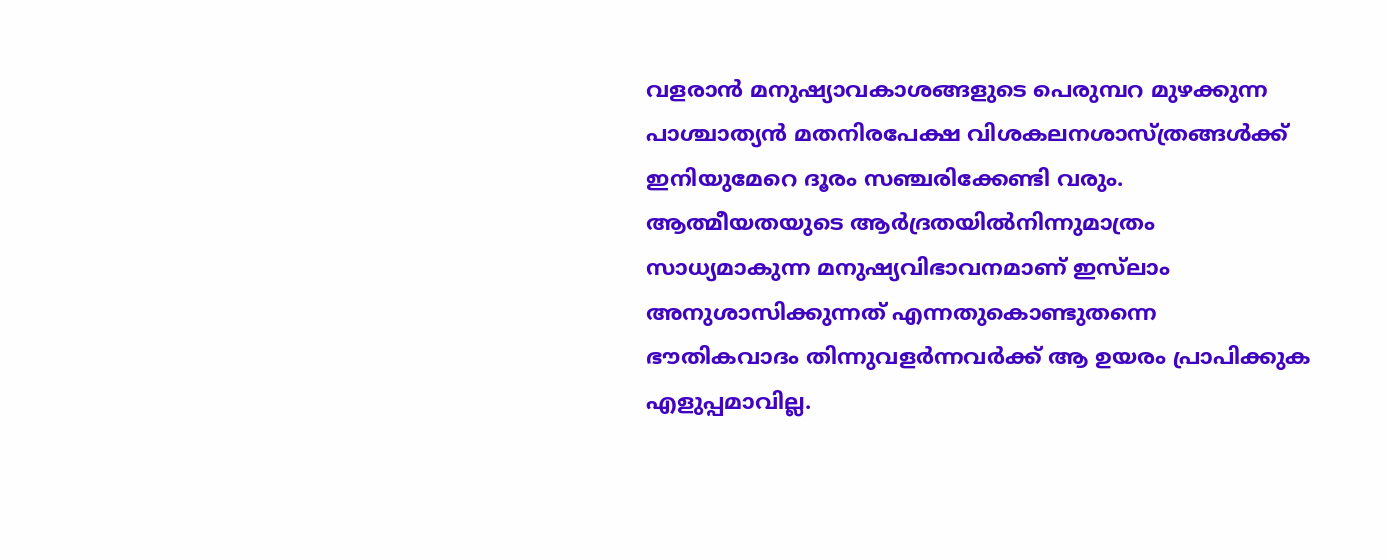വളരാന്‍ മനുഷ്യാവകാശങ്ങളുടെ പെരുമ്പറ മുഴക്കുന്ന പാശ്ചാത്യന്‍ മതനിരപേക്ഷ വിശകലനശാസ്ത്രങ്ങള്‍ക്ക് ഇനിയുമേറെ ദൂരം സഞ്ചരിക്കേണ്ടി വരും. ആത്മീയതയുടെ ആര്‍ദ്രതയില്‍നിന്നുമാത്രം സാധ്യമാകുന്ന മനുഷ്യവിഭാവനമാണ് ഇസ്‌ലാം അനുശാസിക്കുന്നത് എന്നതുകൊണ്ടുതന്നെ ഭൗതികവാദം തിന്നുവളര്‍ന്നവര്‍ക്ക് ആ ഉയരം പ്രാപിക്കുക എളുപ്പമാവില്ല.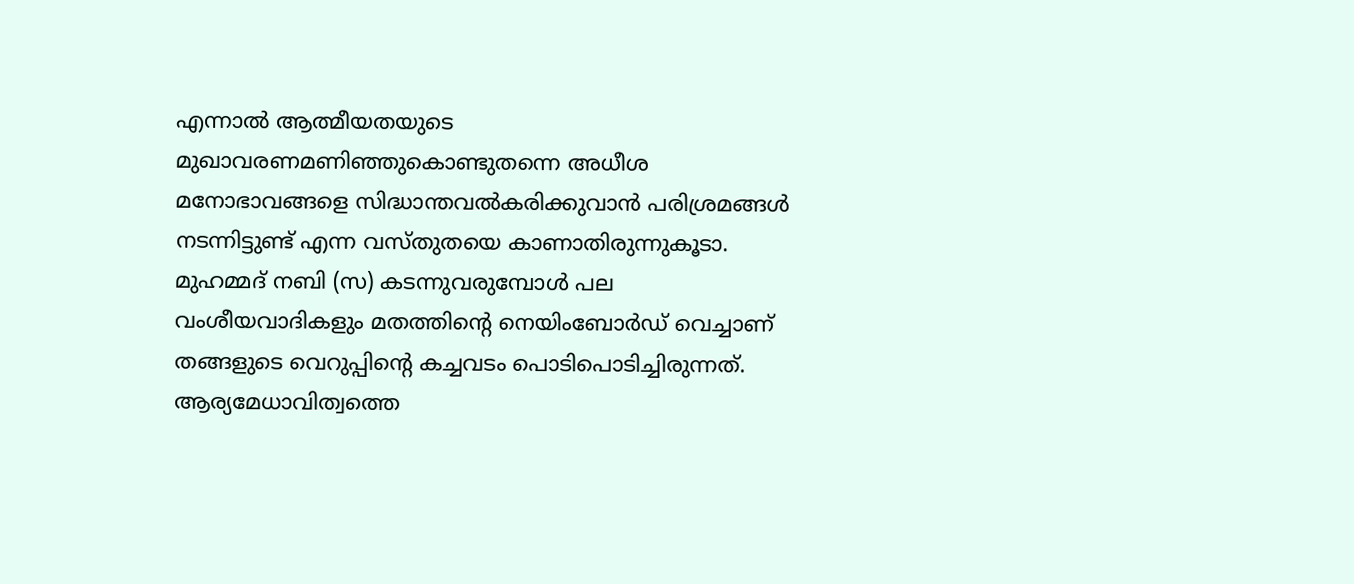എന്നാല്‍ ആത്മീയതയുടെ മുഖാവരണമണിഞ്ഞുകൊണ്ടുതന്നെ അധീശ മനോഭാവങ്ങളെ സിദ്ധാന്തവല്‍കരിക്കുവാന്‍ പരിശ്രമങ്ങള്‍ നടന്നിട്ടുണ്ട് എന്ന വസ്തുതയെ കാണാതിരുന്നുകൂടാ. മുഹമ്മദ് നബി (സ) കടന്നുവരുമ്പോള്‍ പല വംശീയവാദികളും മതത്തിന്റെ നെയിംബോര്‍ഡ് വെച്ചാണ് തങ്ങളുടെ വെറുപ്പിന്റെ കച്ചവടം പൊടിപൊടിച്ചിരുന്നത്. ആര്യമേധാവിത്വത്തെ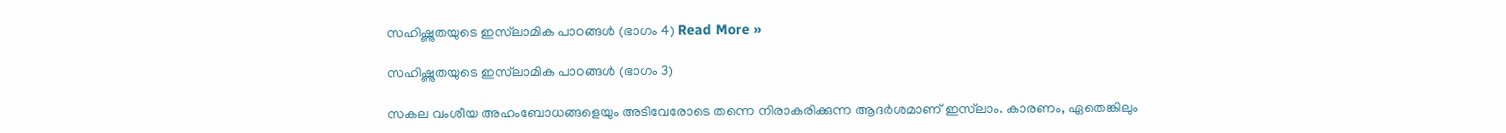സഹിഷ്ണുതയുടെ ഇസ്‌ലാമിക പാഠങ്ങൾ (ഭാഗം 4) Read More »

സഹിഷ്ണുതയുടെ ഇസ്‌ലാമിക പാഠങ്ങൾ (ഭാഗം 3)

സകല വംശീയ അഹംബോധങ്ങളെയും അടിവേരോടെ തന്നെ നിരാകരിക്കുന്ന ആദര്‍ശമാണ് ഇസ്‌ലാം. കാരണം, ഏതെങ്കിലും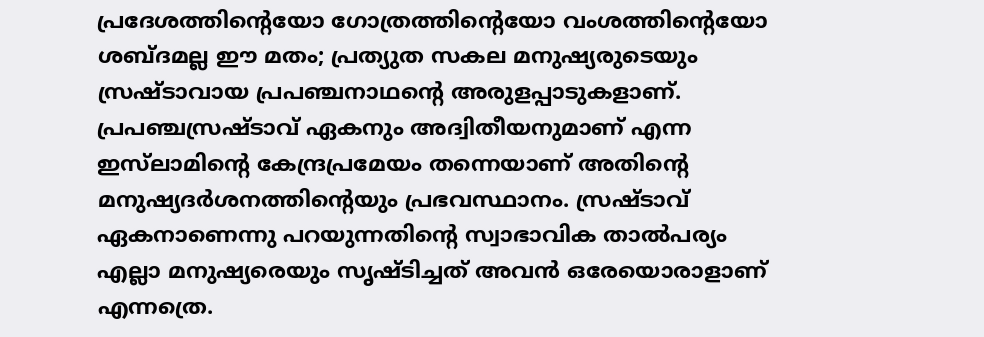പ്രദേശത്തിന്റെയോ ഗോത്രത്തിന്റെയോ വംശത്തിന്റെയോ ശബ്ദമല്ല ഈ മതം; പ്രത്യുത സകല മനുഷ്യരുടെയും സ്രഷ്ടാവായ പ്രപഞ്ചനാഥന്റെ അരുളപ്പാടുകളാണ്. പ്രപഞ്ചസ്രഷ്ടാവ് ഏകനും അദ്വിതീയനുമാണ് എന്ന ഇസ്‌ലാമിന്റെ കേന്ദ്രപ്രമേയം തന്നെയാണ് അതിന്റെ മനുഷ്യദര്‍ശനത്തിന്റെയും പ്രഭവസ്ഥാനം. സ്രഷ്ടാവ് ഏകനാണെന്നു പറയുന്നതിന്റെ സ്വാഭാവിക താല്‍പര്യം എല്ലാ മനുഷ്യരെയും സൃഷ്ടിച്ചത് അവന്‍ ഒരേയൊരാളാണ് എന്നത്രെ.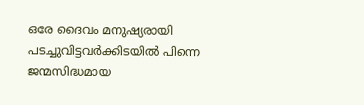ഒരേ ദൈവം മനുഷ്യരായി പടച്ചുവിട്ടവര്‍ക്കിടയില്‍ പിന്നെ ജന്മസിദ്ധമായ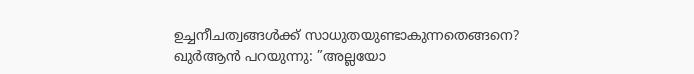ഉച്ചനീചത്വങ്ങള്‍ക്ക് സാധുതയുണ്ടാകുന്നതെങ്ങനെ? ഖുര്‍ആന്‍ പറയുന്നു: ”അല്ലയോ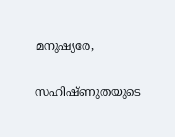മനുഷ്യരേ,

സഹിഷ്ണുതയുടെ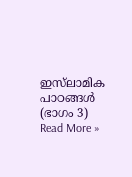ഇസ്‌ലാമിക പാഠങ്ങൾ (ഭാഗം 3) Read More »